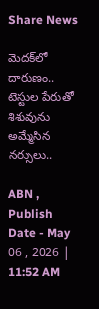Share News

మెదక్‌‌లో దారుణం.. టెస్టుల పేరుతో శిశువును అమ్మేసిన నర్సులు..

ABN , Publish Date - May 06 , 2026 | 11:52 AM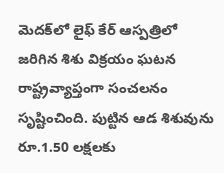మెదక్‌లో లైఫ్ కేర్ ఆస్పత్రిలో జరిగిన శిశు విక్రయం ఘటన రాష్ట్రవ్యాప్తంగా సంచలనం సృష్టించింది. పుట్టిన ఆడ శిశువును రూ.1.50 లక్షలకు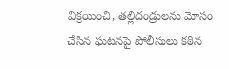విక్రయించి, తల్లిదండ్రులను మోసం చేసిన ఘటనపై పోలీసులు కఠిన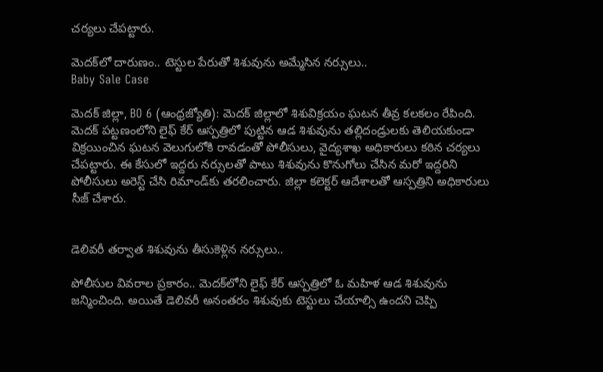చర్యలు చేపట్టారు.

మెదక్‌‌లో దారుణం.. టెస్టుల పేరుతో శిశువును అమ్మేసిన నర్సులు..
Baby Sale Case

మెదక్ జిల్లా, BO 6 (ఆంధ్రజ్యోతి): మెదక్ జిల్లాలో శిశువిక్రయం ఘటన తీవ్ర కలకలం రేపింది. మెదక్ పట్టణంలోని లైఫ్ కేర్ ఆస్పత్రిలో పుట్టిన ఆడ శిశువును తల్లిదండ్రులకు తెలియకుండా విక్రయించిన ఘటన వెలుగులోకి రావడంతో పోలీసులు, వైద్యశాఖ అధికారులు కఠిన చర్యలు చేపట్టారు. ఈ కేసులో ఇద్దరు నర్సులతో పాటు శిశువును కొనుగోలు చేసిన మరో ఇద్దరిని పోలీసులు అరెస్ట్ చేసి రిమాండ్‌కు తరలించారు. జిల్లా కలెక్టర్ ఆదేశాలతో ఆస్పత్రిని అధికారులు సీజ్ చేశారు.


డెలివరీ తర్వాత శిశువును తీసుకెళ్లిన నర్సులు..

పోలీసుల వివరాల ప్రకారం.. మెదక్‌లోని లైఫ్ కేర్ ఆస్పత్రిలో ఓ మహిళ ఆడ శిశువును జన్మించింది. అయితే డెలివరీ అనంతరం శిశువుకు టెస్టులు చేయాల్సి ఉందని చెప్పి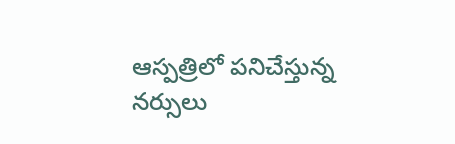ఆస్పత్రిలో పనిచేస్తున్న నర్సులు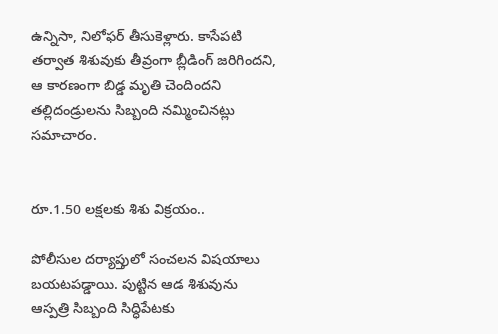ఉన్నిసా, నిలోఫర్ తీసుకెళ్లారు. కాసేపటి తర్వాత శిశువుకు తీవ్రంగా బ్లీడింగ్ జరిగిందని, ఆ కారణంగా బిడ్డ మృతి చెందిందని తల్లిదండ్రులను సిబ్బంది నమ్మించినట్లు సమాచారం.


రూ.1.50 లక్షలకు శిశు విక్రయం..

పోలీసుల దర్యాప్తులో సంచలన విషయాలు బయటపడ్డాయి. పుట్టిన ఆడ శిశువును ఆస్పత్రి సిబ్బంది సిద్ధిపేటకు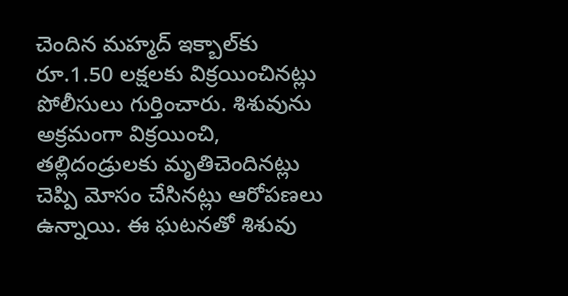చెందిన మహ్మద్ ఇక్బాల్‌కు రూ.1.50 లక్షలకు విక్రయించినట్లు పోలీసులు గుర్తించారు. శిశువును అక్రమంగా విక్రయించి, తల్లిదండ్రులకు మృతిచెందినట్లు చెప్పి మోసం చేసినట్లు ఆరోపణలు ఉన్నాయి. ఈ ఘటనతో శిశువు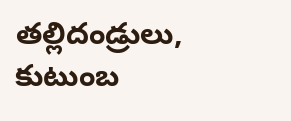తల్లిదండ్రులు, కుటుంబ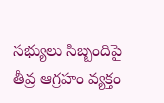సభ్యులు సిబ్బందిపై తీవ్ర ఆగ్రహం వ్యక్తం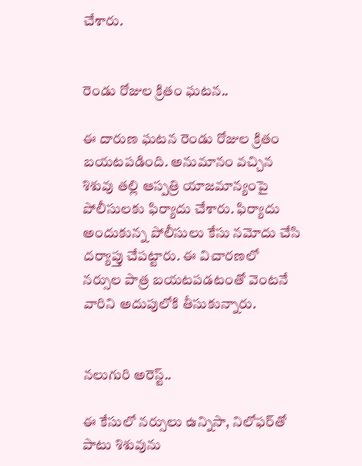చేశారు.


రెండు రోజుల క్రితం ఘటన..

ఈ దారుణ ఘటన రెండు రోజుల క్రితం బయటపడింది. అనుమానం వచ్చిన శిశువు తల్లి ఆస్పత్రి యాజమాన్యంపై పోలీసులకు ఫిర్యాదు చేశారు. ఫిర్యాదు అందుకున్న పోలీసులు కేసు నమోదు చేసి దర్యాప్తు చేపట్టారు. ఈ విచారణలో నర్సుల పాత్ర బయటపడటంతో వెంటనే వారిని అదుపులోకి తీసుకున్నారు.


నలుగురి అరెస్ట్..

ఈ కేసులో నర్సులు ఉన్నిసా, నిలోఫర్‌తో పాటు శిశువును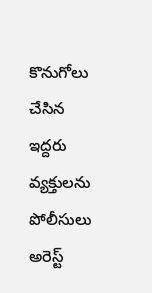కొనుగోలు చేసిన ఇద్దరు వ్యక్తులను పోలీసులు అరెస్ట్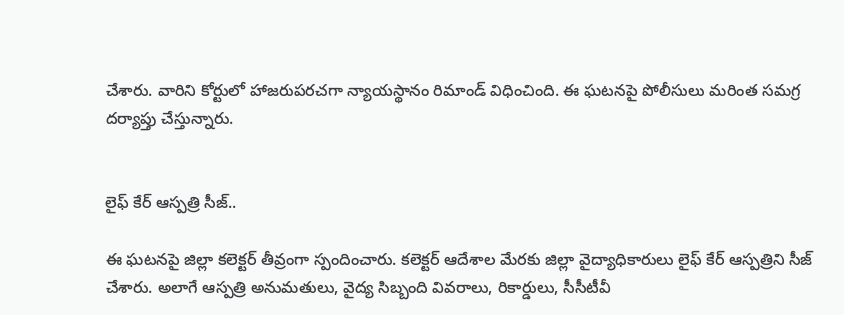చేశారు. వారిని కోర్టులో హాజరుపరచగా న్యాయస్థానం రిమాండ్ విధించింది. ఈ ఘటనపై పోలీసులు మరింత సమగ్ర దర్యాప్తు చేస్తున్నారు.


లైఫ్ కేర్ ఆస్పత్రి సీజ్..

ఈ ఘటనపై జిల్లా కలెక్టర్ తీవ్రంగా స్పందించారు. కలెక్టర్ ఆదేశాల మేరకు జిల్లా వైద్యాధికారులు లైఫ్ కేర్ ఆస్పత్రిని సీజ్ చేశారు. అలాగే ఆస్పత్రి అనుమతులు, వైద్య సిబ్బంది వివరాలు, రికార్డులు, సీసీటీవీ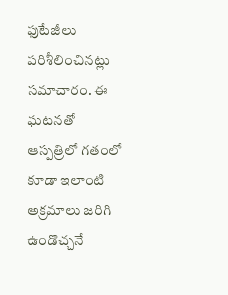ఫుటేజీలు పరిశీలించినట్లు సమాచారం. ఈ ఘటనతో ఆస్పత్రిలో గతంలో కూడా ఇలాంటి అక్రమాలు జరిగి ఉండొచ్చనే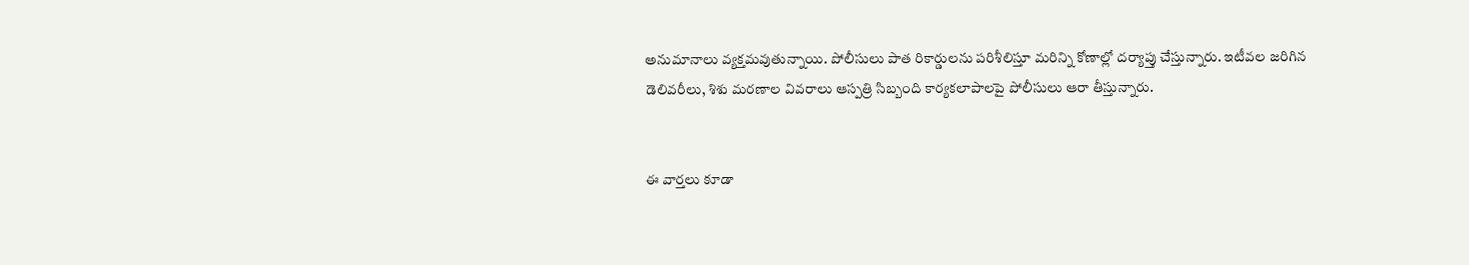అనుమానాలు వ్యక్తమవుతున్నాయి. పోలీసులు పాత రికార్డులను పరిశీలిస్తూ మరిన్ని కోణాల్లో దర్యాప్తు చేస్తున్నారు. ఇటీవల జరిగిన డెలివరీలు, శిశు మరణాల వివరాలు ఆస్పత్రి సిబ్బంది కార్యకలాపాలపై పోలీసులు ఆరా తీస్తున్నారు.


ఈ వార్తలు కూడా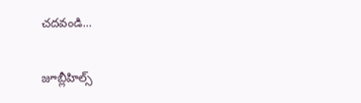చదవండి...

జూబ్లీహిల్స్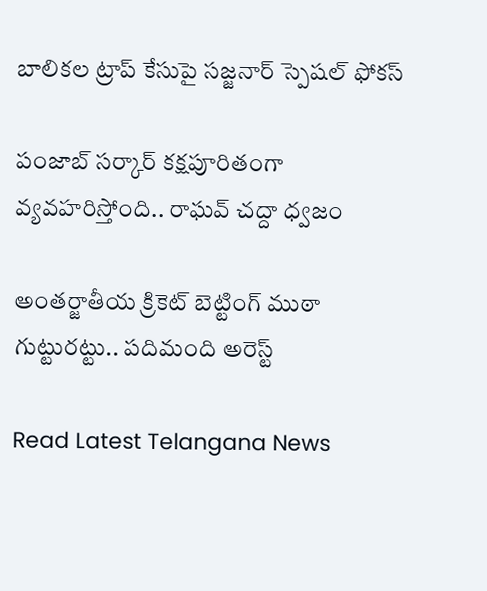బాలికల ట్రాప్ కేసుపై సజ్జనార్ స్పెషల్ ఫోకస్

పంజాబ్ సర్కార్ కక్షపూరితంగా వ్యవహరిస్తోంది.. రాఘవ్ చద్దా ధ్వజం

అంతర్జాతీయ క్రికెట్ బెట్టింగ్ ముఠా గుట్టురట్టు.. పదిమంది అరెస్ట్

Read Latest Telangana News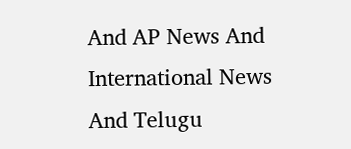And AP News And International News And Telugu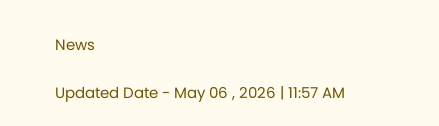News

Updated Date - May 06 , 2026 | 11:57 AM